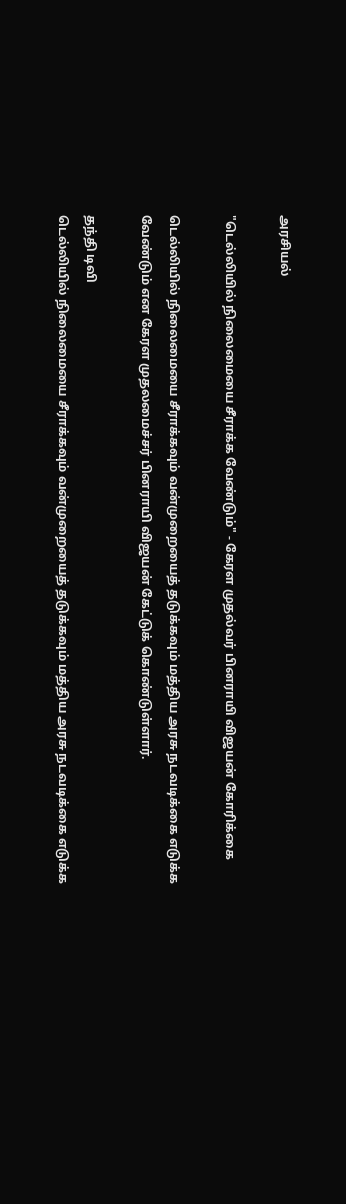அரசியல்

"டெல்லியில் நிலைமையை சீராக்க வேண்டும்" - கேரள முதல்வர் பினராயி விஜயன் கோரிக்கை

டெல்லியில் நிலைமையை சீராக்கவும் வன்முறையைத் தடுக்கவும் மத்திய அரசு நடவடிக்கை எடுக்க வேண்டும் என கேரள முதலமைச்சர் பினராயி விஜயன் கேட்டுக் கொண்டுள்ளார்.

தந்தி டிவி
டெல்லியில் நிலைமையை சீராக்கவும் வன்முறையைத் தடுக்கவும் மத்திய அரசு நடவடிக்கை எடுக்க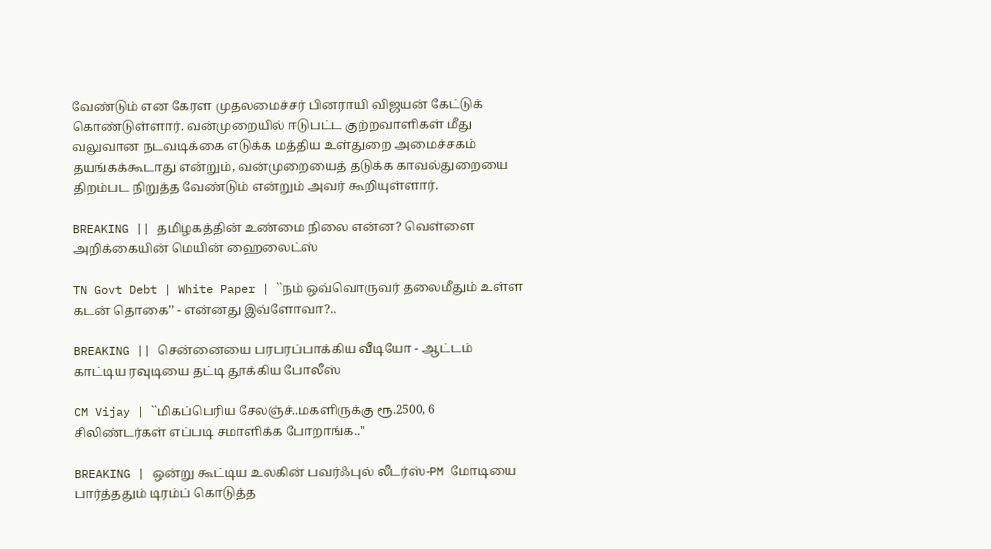வேண்டும் என கேரள முதலமைச்சர் பினராயி விஜயன் கேட்டுக் கொண்டுள்ளார். வன்முறையில் ஈடுபட்ட குற்றவாளிகள் மீது வலுவான நடவடிக்கை எடுக்க மத்திய உள்துறை அமைச்சகம் தயங்கக்கூடாது என்றும், வன்முறையைத் தடுக்க காவல்துறையை திறம்பட நிறுத்த வேண்டும் என்றும் அவர் கூறியுள்ளார்.

BREAKING || தமிழகத்தின் உண்மை நிலை என்ன? வெள்ளை அறிக்கையின் மெயின் ஹைலைட்ஸ்

TN Govt Debt | White Paper | ``நம் ஒவ்வொருவர் தலைமீதும் உள்ள கடன் தொகை’’ - என்னது இவ்ளோவா?..

BREAKING || சென்னையை பரபரப்பாக்கிய வீடியோ - ஆட்டம் காட்டிய ரவுடியை தட்டி தூக்கிய போலீஸ்

CM Vijay | ``மிகப்பெரிய சேலஞ்ச்..மகளிருக்கு ரூ.2500, 6 சிலிண்டர்கள் எப்படி சமாளிக்க போறாங்க..''

BREAKING | ஒன்று கூட்டிய உலகின் பவர்ஃபுல் லீடர்ஸ்-PM மோடியை பார்த்ததும் டிரம்ப் கொடுத்த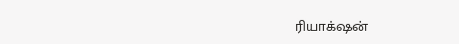ரியாக்‌ஷன்